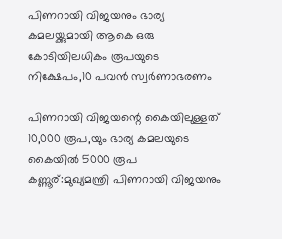പിണറായി വിജയനും ഭാര്യ കമലയ്ക്കുമായി ആകെ ഒരു കോടിയിലധികം രൂപയുടെ നിക്ഷേപം,10 പവൻ സ്വർണാഭരണം

പിണറായി വിജയന്റെ കൈയിലുള്ളത് 10,000 രൂപ,യും ഭാര്യ കമലയുടെ കൈയിൽ 5000 രൂപ
കണ്ണൂര്:മുഖ്യമന്ത്രി പിണറായി വിജയനും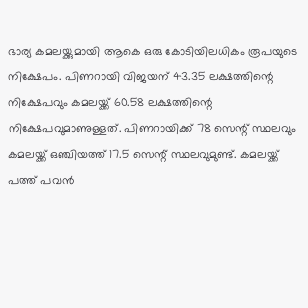ഭാര്യ കമലയ്ക്കുമായി ആകെ ഒരു കോടിയിലധികം രൂപയുടെ നിക്ഷേപം. പിണറായി വിജയന് 43.35 ലക്ഷത്തിന്റെ നിക്ഷേപവും കമലയ്ക്ക് 60.58 ലക്ഷത്തിന്റെ നിക്ഷേപവുമാണുള്ളത്. പിണറായിക്ക് 78 സെന്റ് സ്ഥലവും കമലയ്ക്ക് ഒഞ്ചിയത്ത് 17.5 സെന്റ് സ്ഥലവുമുണ്ട്. കമലയ്ക്ക് പത്ത് പവൻ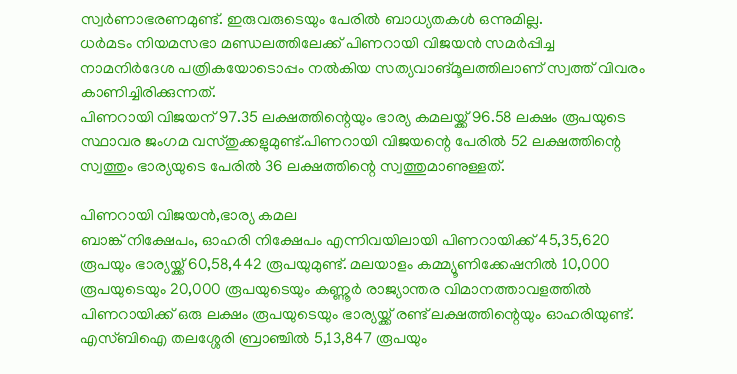സ്വർണാഭരണമുണ്ട്. ഇരുവരുടെയും പേരിൽ ബാധ്യതകൾ ഒന്നുമില്ല.
ധർമടം നിയമസഭാ മണ്ഡലത്തിലേക്ക് പിണറായി വിജയൻ സമർപ്പിച്ച നാമനിർദേശ പത്രികയോടൊപ്പം നൽകിയ സത്യവാങ്മൂലത്തിലാണ് സ്വത്ത് വിവരം കാണിച്ചിരിക്കുന്നത്.
പിണറായി വിജയന് 97.35 ലക്ഷത്തിന്റെയും ഭാര്യ കമലയ്ക്ക് 96.58 ലക്ഷം രൂപയുടെ സ്ഥാവര ജംഗമ വസ്തുക്കളുമുണ്ട്.പിണറായി വിജയന്റെ പേരിൽ 52 ലക്ഷത്തിന്റെ സ്വത്തും ഭാര്യയുടെ പേരിൽ 36 ലക്ഷത്തിന്റെ സ്വത്തുമാണുള്ളത്.

പിണറായി വിജയൻ,ഭാര്യ കമല
ബാങ്ക് നിക്ഷേപം, ഓഹരി നിക്ഷേപം എന്നിവയിലായി പിണറായിക്ക് 45,35,620 രൂപയും ഭാര്യയ്ക്ക് 60,58,442 രൂപയുമുണ്ട്. മലയാളം കമ്മ്യൂണിക്കേഷനിൽ 10,000 രൂപയുടെയും 20,000 രൂപയുടെയും കണ്ണൂർ രാജ്യാന്തര വിമാനത്താവളത്തിൽ പിണറായിക്ക് ഒരു ലക്ഷം രൂപയുടെയും ഭാര്യയ്ക്ക് രണ്ട് ലക്ഷത്തിന്റെയും ഓഹരിയുണ്ട്. എസ്ബിഐ തലശ്ശേരി ബ്രാഞ്ചിൽ 5,13,847 രൂപയും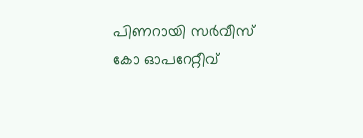പിണറായി സർവീസ് കോ ഓപറേറ്റീവ്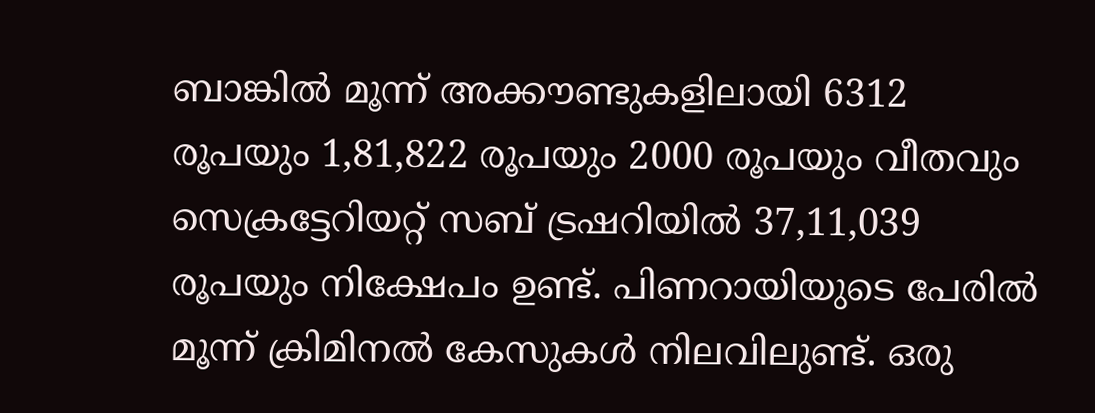ബാങ്കിൽ മൂന്ന് അക്കൗണ്ടുകളിലായി 6312 രൂപയും 1,81,822 രൂപയും 2000 രൂപയും വീതവും സെക്രട്ടേറിയറ്റ് സബ് ട്രഷറിയിൽ 37,11,039 രൂപയും നിക്ഷേപം ഉണ്ട്. പിണറായിയുടെ പേരിൽ മൂന്ന് ക്രിമിനൽ കേസുകൾ നിലവിലുണ്ട്. ഒരു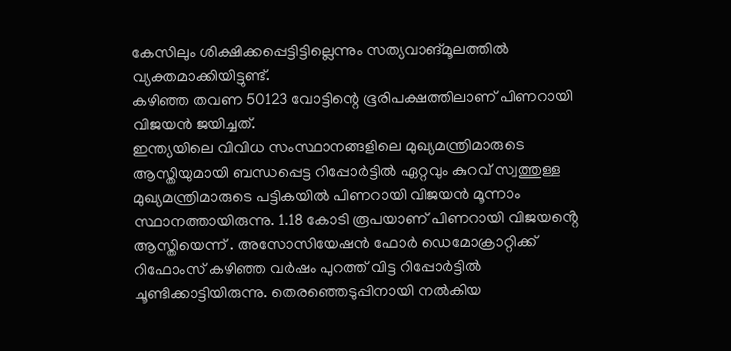കേസിലും ശിക്ഷിക്കപ്പെട്ടിട്ടില്ലെന്നും സത്യവാങ്മൂലത്തിൽ വ്യക്തമാക്കിയിട്ടുണ്ട്.
കഴിഞ്ഞ തവണ 50123 വോട്ടിന്റെ ഭൂരിപക്ഷത്തിലാണ് പിണറായി വിജയൻ ജയിച്ചത്.
ഇന്ത്യയിലെ വിവിധ സംസ്ഥാനങ്ങളിലെ മുഖ്യമന്ത്രിമാരുടെ ആസ്തിയുമായി ബന്ധപ്പെട്ട റിപ്പോർട്ടിൽ ഏറ്റവും കുറവ് സ്വത്തുള്ള മുഖ്യമന്ത്രിമാരുടെ പട്ടികയിൽ പിണറായി വിജയൻ മൂന്നാം സ്ഥാനത്തായിരുന്നു. 1.18 കോടി രൂപയാണ് പിണറായി വിജയൻ്റെ ആസ്തിയെന്ന് . അസോസിയേഷൻ ഫോർ ഡെമോക്രാറ്റിക്ക് റിഫോംസ് കഴിഞ്ഞ വർഷം പുറത്ത് വിട്ട റിപ്പോർട്ടിൽ ചൂണ്ടിക്കാട്ടിയിരുന്നു. തെരഞ്ഞെടുപ്പിനായി നൽകിയ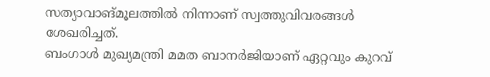സത്യാവാങ്മൂലത്തിൽ നിന്നാണ് സ്വത്തുവിവരങ്ങൾ ശേഖരിച്ചത്.
ബംഗാൾ മുഖ്യമന്ത്രി മമത ബാനർജിയാണ് ഏറ്റവും കുറവ്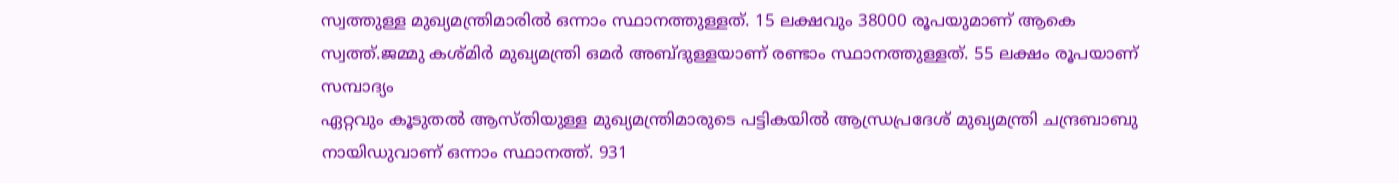സ്വത്തുള്ള മുഖ്യമന്ത്രിമാരിൽ ഒന്നാം സ്ഥാനത്തുള്ളത്. 15 ലക്ഷവും 38000 രൂപയുമാണ് ആകെ സ്വത്ത്.ജമ്മു കശ്മിർ മുഖ്യമന്ത്രി ഒമർ അബ്ദുള്ളയാണ് രണ്ടാം സ്ഥാനത്തുള്ളത്. 55 ലക്ഷം രൂപയാണ് സമ്പാദ്യം
ഏറ്റവും കൂടുതൽ ആസ്തിയുള്ള മുഖ്യമന്ത്രിമാരുടെ പട്ടികയിൽ ആന്ധ്രപ്രദേശ് മുഖ്യമന്ത്രി ചന്ദ്രബാബു നായിഡുവാണ് ഒന്നാം സ്ഥാനത്ത്. 931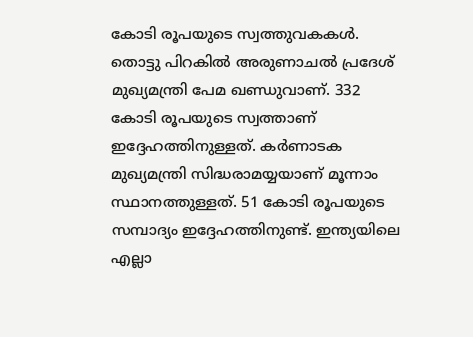കോടി രൂപയുടെ സ്വത്തുവകകൾ. തൊട്ടു പിറകിൽ അരുണാചൽ പ്രദേശ് മുഖ്യമന്ത്രി പേമ ഖണ്ഡുവാണ്. 332 കോടി രൂപയുടെ സ്വത്താണ് ഇദ്ദേഹത്തിനുള്ളത്. കർണാടക മുഖ്യമന്ത്രി സിദ്ധരാമയ്യയാണ് മൂന്നാം സ്ഥാനത്തുള്ളത്. 51 കോടി രൂപയുടെ സമ്പാദ്യം ഇദ്ദേഹത്തിനുണ്ട്. ഇന്ത്യയിലെ എല്ലാ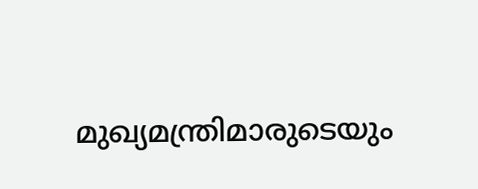മുഖ്യമന്ത്രിമാരുടെയും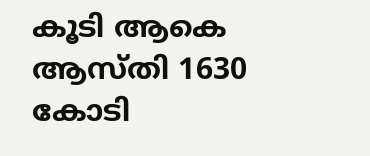കൂടി ആകെ ആസ്തി 1630 കോടി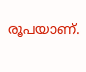രൂപയാണ്.